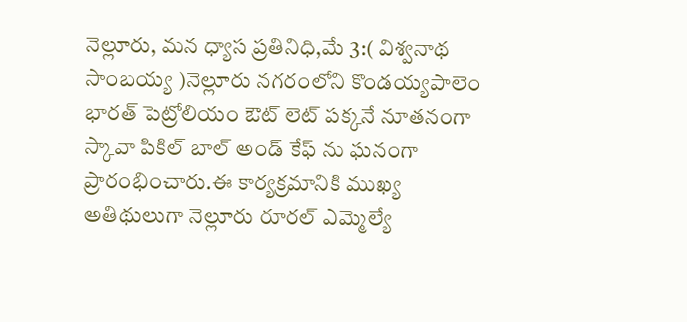నెల్లూరు, మన ధ్యాస ప్రతినిధి,మే 3:( విశ్వనాథ సాంబయ్య )నెల్లూరు నగరంలోని కొండయ్యపాలెం భారత్ పెట్రోలియం ఔట్ లెట్ పక్కనే నూతనంగా స్కావా పికిల్ బాల్ అండ్ కేఫ్ ను ఘనంగా ప్రారంభించారు.ఈ కార్యక్రమానికి ముఖ్య అతిథులుగా నెల్లూరు రూరల్ ఎమ్మెల్యే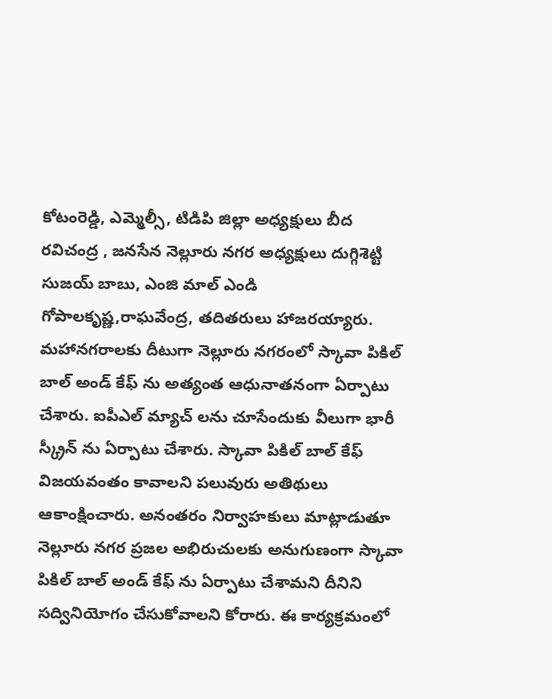కోటంరెడ్డి, ఎమ్మెల్సీ, టిడిపి జిల్లా అధ్యక్షులు బీద రవిచంద్ర , జనసేన నెల్లూరు నగర అధ్యక్షులు దుగ్గిశెట్టి సుజయ్ బాబు, ఎంజి మాల్ ఎండి గోపాలకృష్ణ,రాఘవేంద్ర, తదితరులు హాజరయ్యారు. మహానగరాలకు దీటుగా నెల్లూరు నగరంలో స్కావా పికిల్ బాల్ అండ్ కేఫ్ ను అత్యంత ఆధునాతనంగా ఏర్పాటు చేశారు. ఐపీఎల్ మ్యాచ్ లను చూసేందుకు వీలుగా భారీ స్క్రీన్ ను ఏర్పాటు చేశారు. స్కావా పికిల్ బాల్ కేఫ్ విజయవంతం కావాలని పలువురు అతిథులు ఆకాంక్షించారు. అనంతరం నిర్వాహకులు మాట్లాడుతూ నెల్లూరు నగర ప్రజల అభిరుచులకు అనుగుణంగా స్కావా పికిల్ బాల్ అండ్ కేఫ్ ను ఏర్పాటు చేశామని దీనిని సద్వినియోగం చేసుకోవాలని కోరారు. ఈ కార్యక్రమంలో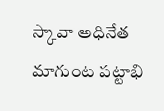స్కావా అధినేత మాగుంట పట్టాభి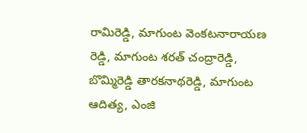రామిరెడ్డి, మాగుంట వెంకటనారాయణ రెడ్డి, మాగుంట శరత్ చంద్రారెడ్డి, బొమ్మిరెడ్డి తారకనాథరెడ్డి, మాగుంట ఆదిత్య, ఎంజి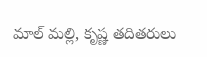మాల్ మల్లి, కృష్ణ తదితరులు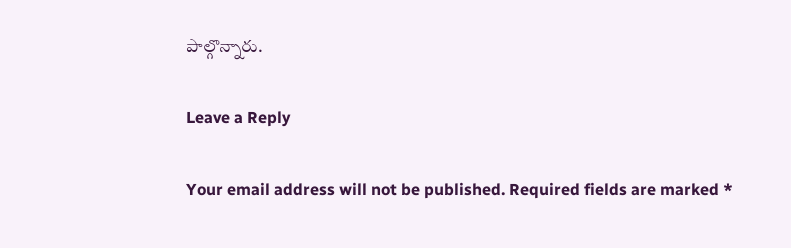పాల్గొన్నారు.

Leave a Reply

Your email address will not be published. Required fields are marked *